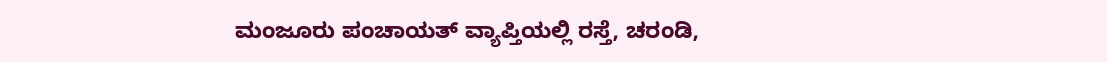ಮಂಜೂರು ಪಂಚಾಯತ್ ವ್ಯಾಪ್ತಿಯಲ್ಲಿ ರಸ್ತೆ, ಚರಂಡಿ,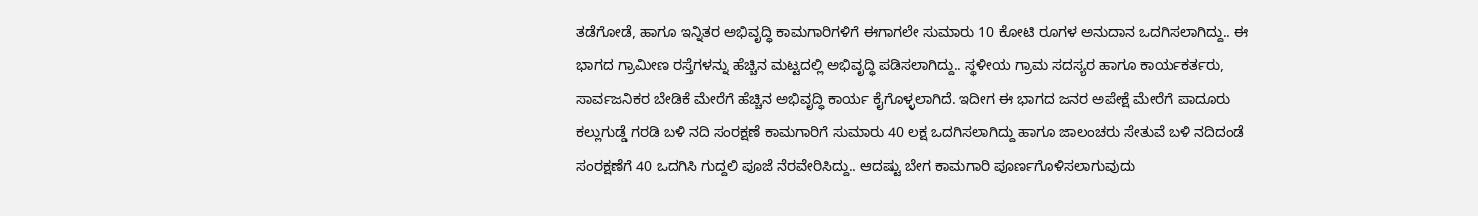ತಡೆಗೋಡೆ, ಹಾಗೂ ಇನ್ನಿತರ ಅಭಿವೃದ್ಧಿ ಕಾಮಗಾರಿಗಳಿಗೆ ಈಗಾಗಲೇ ಸುಮಾರು 10 ಕೋಟಿ ರೂಗಳ ಅನುದಾನ ಒದಗಿಸಲಾಗಿದ್ದು.. ಈ ಭಾಗದ ಗ್ರಾಮೀಣ ರಸ್ತೆಗಳನ್ನು ಹೆಚ್ಚಿನ ಮಟ್ಟದಲ್ಲಿ ಅಭಿವೃದ್ಧಿ ಪಡಿಸಲಾಗಿದ್ದು.. ಸ್ಥಳೀಯ ಗ್ರಾಮ ಸದಸ್ಯರ ಹಾಗೂ ಕಾರ್ಯಕರ್ತರು, ಸಾರ್ವಜನಿಕರ ಬೇಡಿಕೆ ಮೇರೆಗೆ ಹೆಚ್ಚಿನ ಅಭಿವೃದ್ಧಿ ಕಾರ್ಯ ಕೈಗೊಳ್ಳಲಾಗಿದೆ. ಇದೀಗ ಈ ಭಾಗದ ಜನರ ಅಪೇಕ್ಷೆ ಮೇರೆಗೆ ಪಾದೂರು ಕಲ್ಲುಗುಡ್ಡೆ ಗರಡಿ ಬಳಿ ನದಿ ಸಂರಕ್ಷಣೆ ಕಾಮಗಾರಿಗೆ ಸುಮಾರು 40 ಲಕ್ಷ ಒದಗಿಸಲಾಗಿದ್ದು ಹಾಗೂ ಜಾಲಂಚರು ಸೇತುವೆ ಬಳಿ ನದಿದಂಡೆ ಸಂರಕ್ಷಣೆಗೆ 40 ಒದಗಿಸಿ ಗುದ್ದಲಿ ಪೂಜೆ ನೆರವೇರಿಸಿದ್ದು.. ಆದಷ್ಟು ಬೇಗ ಕಾಮಗಾರಿ ಪೂರ್ಣಗೊಳಿಸಲಾಗುವುದು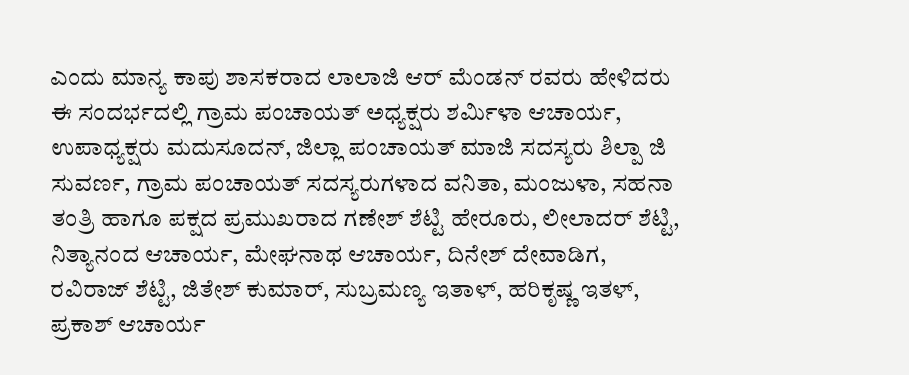ಎಂದು ಮಾನ್ಯ ಕಾಪು ಶಾಸಕರಾದ ಲಾಲಾಜಿ ಆರ್ ಮೆಂಡನ್ ರವರು ಹೇಳಿದರು ಈ ಸಂದರ್ಭದಲ್ಲಿ ಗ್ರಾಮ ಪಂಚಾಯತ್ ಅಧ್ಯಕ್ಷರು ಶರ್ಮಿಳಾ ಆಚಾರ್ಯ, ಉಪಾಧ್ಯಕ್ಷರು ಮದುಸೂದನ್, ಜಿಲ್ಲಾ ಪಂಚಾಯತ್ ಮಾಜಿ ಸದಸ್ಯರು ಶಿಲ್ಪಾ ಜಿ ಸುವರ್ಣ, ಗ್ರಾಮ ಪಂಚಾಯತ್ ಸದಸ್ಯರುಗಳಾದ ವನಿತಾ, ಮಂಜುಳಾ, ಸಹನಾ ತಂತ್ರಿ ಹಾಗೂ ಪಕ್ಷದ ಪ್ರಮುಖರಾದ ಗಣೇಶ್ ಶೆಟ್ಟಿ ಹೇರೂರು, ಲೀಲಾದರ್ ಶೆಟ್ಟಿ, ನಿತ್ಯಾನಂದ ಆಚಾರ್ಯ, ಮೇಘನಾಥ ಆಚಾರ್ಯ, ದಿನೇಶ್ ದೇವಾಡಿಗ, ರವಿರಾಜ್ ಶೆಟ್ಟಿ, ಜಿತೇಶ್ ಕುಮಾರ್, ಸುಬ್ರಮಣ್ಯ ಇತಾಳ್, ಹರಿಕೃಷ್ಣ ಇತಳ್, ಪ್ರಕಾಶ್ ಆಚಾರ್ಯ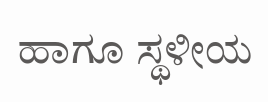ಹಾಗೂ ಸ್ಥಳೀಯ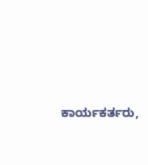ಕಾರ್ಯಕರ್ತರು,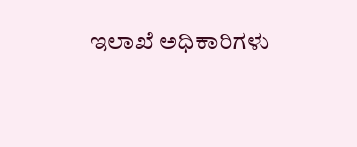ಇಲಾಖೆ ಅಧಿಕಾರಿಗಳು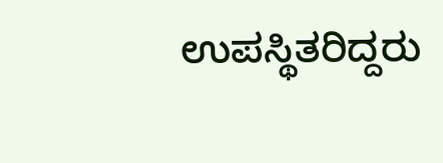ಉಪಸ್ಥಿತರಿದ್ದರು